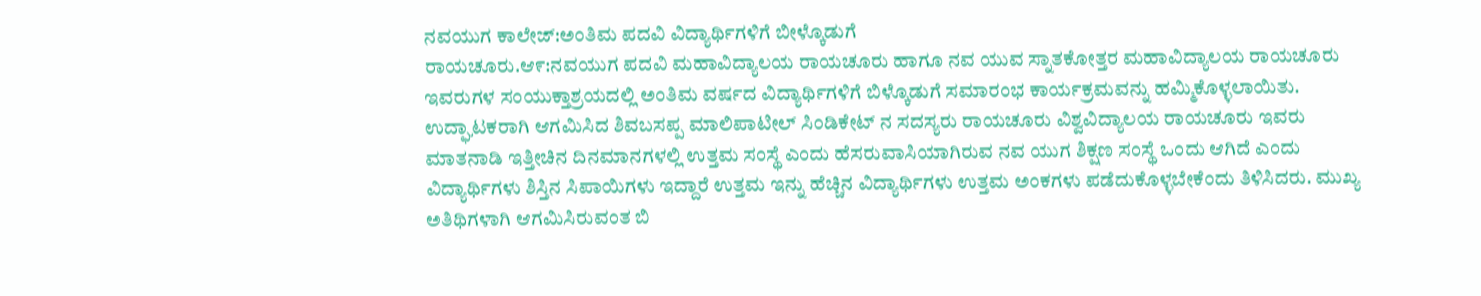ನವಯುಗ ಕಾಲೇಜ್:ಅಂತಿಮ ಪದವಿ ವಿದ್ಯಾರ್ಥಿಗಳಿಗೆ ಬೀಳ್ಕೊಡುಗೆ
ರಾಯಚೂರು.ಆ೯:ನವಯುಗ ಪದವಿ ಮಹಾವಿದ್ಯಾಲಯ ರಾಯಚೂರು ಹಾಗೂ ನವ ಯುವ ಸ್ನಾತಕೋತ್ತರ ಮಹಾವಿದ್ಯಾಲಯ ರಾಯಚೂರು ಇವರುಗಳ ಸಂಯುಕ್ತಾಶ್ರಯದಲ್ಲಿ ಅಂತಿಮ ವರ್ಷದ ವಿದ್ಯಾರ್ಥಿಗಳಿಗೆ ಬಿಳ್ಕೊಡುಗೆ ಸಮಾರಂಭ ಕಾರ್ಯಕ್ರಮವನ್ನು ಹಮ್ಮಿಕೊಳ್ಳಲಾಯಿತು.
ಉದ್ಘಾಟಕರಾಗಿ ಆಗಮಿಸಿದ ಶಿವಬಸಪ್ಪ ಮಾಲಿಪಾಟೀಲ್ ಸಿಂಡಿಕೇಟ್ ನ ಸದಸ್ಯರು ರಾಯಚೂರು ವಿಶ್ವವಿದ್ಯಾಲಯ ರಾಯಚೂರು ಇವರು ಮಾತನಾಡಿ ಇತ್ತೀಚಿನ ದಿನಮಾನಗಳಲ್ಲಿ ಉತ್ತಮ ಸಂಸ್ಥೆ ಎಂದು ಹೆಸರುವಾಸಿಯಾಗಿರುವ ನವ ಯುಗ ಶಿಕ್ಷಣ ಸಂಸ್ಥೆ ಒಂದು ಆಗಿದೆ ಎಂದು ವಿದ್ಯಾರ್ಥಿಗಳು ಶಿಸ್ತಿನ ಸಿಪಾಯಿಗಳು ಇದ್ದಾರೆ ಉತ್ತಮ ಇನ್ನು ಹೆಚ್ಚಿನ ವಿದ್ಯಾರ್ಥಿಗಳು ಉತ್ತಮ ಅಂಕಗಳು ಪಡೆದುಕೊಳ್ಳಬೇಕೆಂದು ತಿಳಿಸಿದರು. ಮುಖ್ಯ ಅತಿಥಿಗಳಾಗಿ ಆಗಮಿಸಿರುವಂತ ಬಿ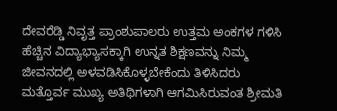ದೇವರೆಡ್ಡಿ ನಿವೃತ್ತ ಪ್ರಾಂಶುಪಾಲರು ಉತ್ತಮ ಅಂಕಗಳ ಗಳಿಸಿ ಹೆಚ್ಚಿನ ವಿದ್ಯಾಭ್ಯಾಸಕ್ಕಾಗಿ ಉನ್ನತ ಶಿಕ್ಷಣವನ್ನು ನಿಮ್ಮ ಜೀವನದಲ್ಲಿ ಅಳವಡಿಸಿಕೊಳ್ಳಬೇಕೆಂದು ತಿಳಿಸಿದರು
ಮತ್ತೊರ್ವ ಮುಖ್ಯ ಅತಿಥಿಗಳಾಗಿ ಆಗಮಿಸಿರುವಂತ ಶ್ರೀಮತಿ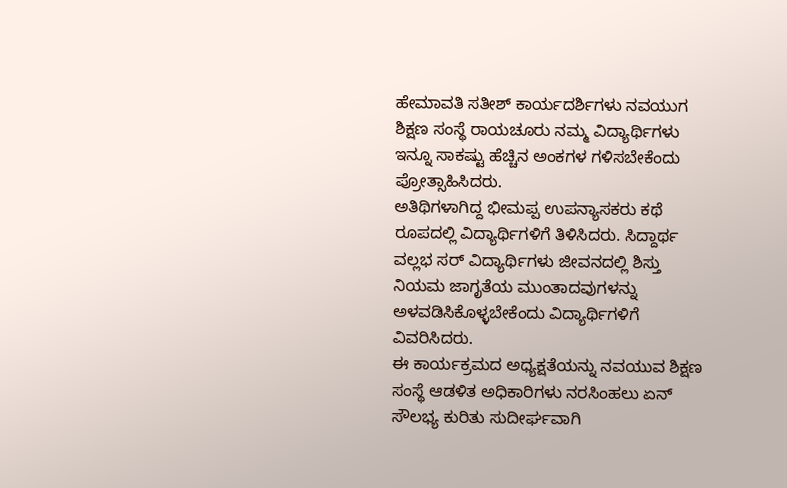ಹೇಮಾವತಿ ಸತೀಶ್ ಕಾರ್ಯದರ್ಶಿಗಳು ನವಯುಗ ಶಿಕ್ಷಣ ಸಂಸ್ಥೆ ರಾಯಚೂರು ನಮ್ಮ ವಿದ್ಯಾರ್ಥಿಗಳು ಇನ್ನೂ ಸಾಕಷ್ಟು ಹೆಚ್ಚಿನ ಅಂಕಗಳ ಗಳಿಸಬೇಕೆಂದು ಪ್ರೋತ್ಸಾಹಿಸಿದರು.
ಅತಿಥಿಗಳಾಗಿದ್ದ ಭೀಮಪ್ಪ ಉಪನ್ಯಾಸಕರು ಕಥೆ ರೂಪದಲ್ಲಿ ವಿದ್ಯಾರ್ಥಿಗಳಿಗೆ ತಿಳಿಸಿದರು. ಸಿದ್ದಾರ್ಥ ವಲ್ಲಭ ಸರ್ ವಿದ್ಯಾರ್ಥಿಗಳು ಜೀವನದಲ್ಲಿ ಶಿಸ್ತು ನಿಯಮ ಜಾಗೃತೆಯ ಮುಂತಾದವುಗಳನ್ನು ಅಳವಡಿಸಿಕೊಳ್ಳಬೇಕೆಂದು ವಿದ್ಯಾರ್ಥಿಗಳಿಗೆ ವಿವರಿಸಿದರು.
ಈ ಕಾರ್ಯಕ್ರಮದ ಅಧ್ಯಕ್ಷತೆಯನ್ನು ನವಯುವ ಶಿಕ್ಷಣ ಸಂಸ್ಥೆ ಆಡಳಿತ ಅಧಿಕಾರಿಗಳು ನರಸಿಂಹಲು ಏನ್ ಸೌಲಭ್ಯ ಕುರಿತು ಸುದೀರ್ಘವಾಗಿ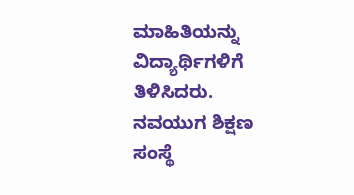ಮಾಹಿತಿಯನ್ನು ವಿದ್ಯಾರ್ಥಿಗಳಿಗೆ ತಿಳಿಸಿದರು. ನವಯುಗ ಶಿಕ್ಷಣ ಸಂಸ್ಥೆ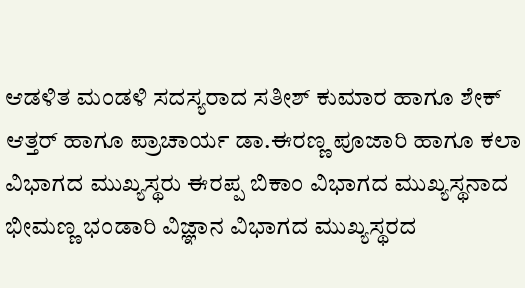ಆಡಳಿತ ಮಂಡಳಿ ಸದಸ್ಯರಾದ ಸತೀಶ್ ಕುಮಾರ ಹಾಗೂ ಶೇಕ್ ಆತ್ತರ್ ಹಾಗೂ ಪ್ರಾಚಾರ್ಯ ಡಾ.ಈರಣ್ಣ ಪೂಜಾರಿ ಹಾಗೂ ಕಲಾ ವಿಭಾಗದ ಮುಖ್ಯಸ್ಥರು ಈರಪ್ಪ ಬಿಕಾಂ ವಿಭಾಗದ ಮುಖ್ಯಸ್ಥನಾದ ಭೀಮಣ್ಣ ಭಂಡಾರಿ ವಿಜ್ಞಾನ ವಿಭಾಗದ ಮುಖ್ಯಸ್ಥರದ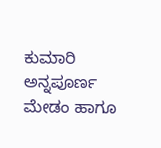ಕುಮಾರಿ ಅನ್ನಪೂರ್ಣ ಮೇಡಂ ಹಾಗೂ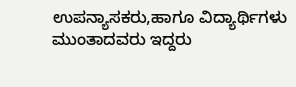ಉಪನ್ಯಾಸಕರು,ಹಾಗೂ ವಿದ್ಯಾರ್ಥಿಗಳು ಮುಂತಾದವರು ಇದ್ದರು